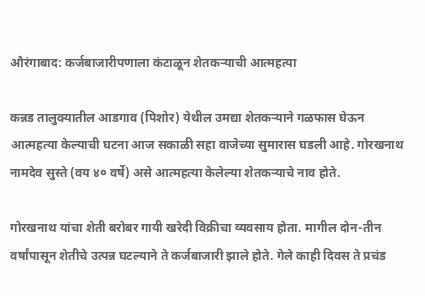औरंगाबाद: कर्जबाजारीपणाला कंटाळून शेतकऱ्याची आत्महत्या

कन्नड तालुक्यातील आडगाव (पिशोर) येथील उमद्या शेतकऱ्याने गळफास घेऊन आत्महत्या केल्याची घटना आज सकाळी सहा वाजेच्या सुमारास घडली आहे. गोरखनाथ नामदेव सुस्ते (वय ४० वर्षे) असे आत्महत्या केलेल्या शेतकऱ्याचे नाव होते.

गोरखनाथ यांचा शेती बरोबर गायी खरेदी विक्रीचा व्यवसाय होता. मागील दोन-तीन वर्षांपासून शेतीचे उत्पन्न घटल्याने ते कर्जबाजारी झाले होते. गेले काही दिवस ते प्रचंड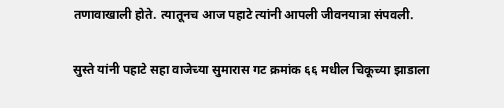तणावाखाली होते. त्यातूनच आज पहाटे त्यांनी आपली जीवनयात्रा संपवली.

सुस्ते यांनी पहाटे सहा वाजेच्या सुमारास गट क्रमांक ६६ मधील चिकूच्या झाडाला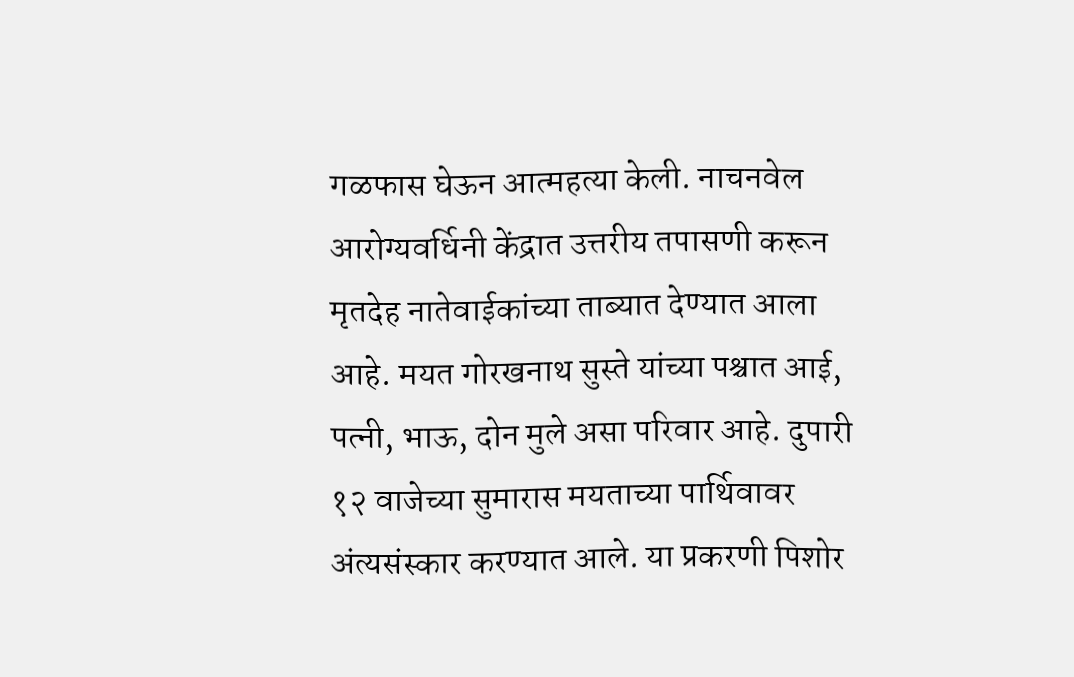गळफास घेऊन आत्महत्या केली. नाचनवेल आरोग्यवर्धिनी केंद्रात उत्तरीय तपासणी करून मृतदेह नातेवाईकांच्या ताब्यात देण्यात आला आहे. मयत गोरखनाथ सुस्ते यांच्या पश्चात आई, पत्नी, भाऊ, दोन मुले असा परिवार आहे. दुपारी १२ वाजेच्या सुमारास मयताच्या पार्थिवावर अंत्यसंस्कार करण्यात आले. या प्रकरणी पिशोर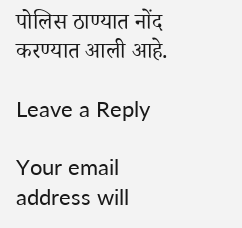पोलिस ठाण्यात नोंद करण्यात आली आहे.

Leave a Reply

Your email address will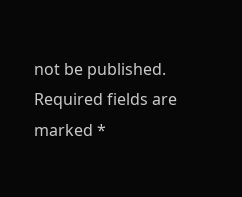not be published. Required fields are marked *